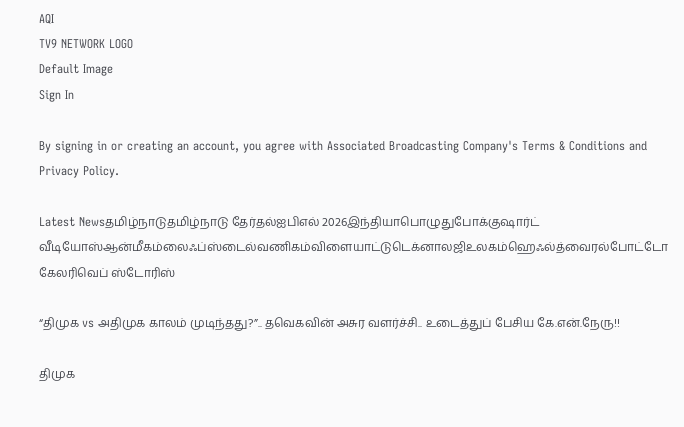AQI
TV9 NETWORK LOGO
Default Image
Sign In

By signing in or creating an account, you agree with Associated Broadcasting Company's Terms & Conditions and Privacy Policy.

Latest Newsதமிழ்நாடுதமிழ்நாடு தேர்தல்ஐபிஎல் 2026இந்தியாபொழுதுபோக்குஷார்ட் வீடியோஸ்ஆன்மீகம்லைஃப்ஸ்டைல்வணிகம்விளையாட்டுடெக்னாலஜிஉலகம்ஹெஃல்த்வைரல்போட்டோ கேலரிவெப் ஸ்டோரிஸ்

“திமுக vs அதிமுக காலம் முடிந்தது?”.. தவெகவின் அசுர வளர்ச்சி.. உடைத்துப் பேசிய கே.என்.நேரு!!

திமுக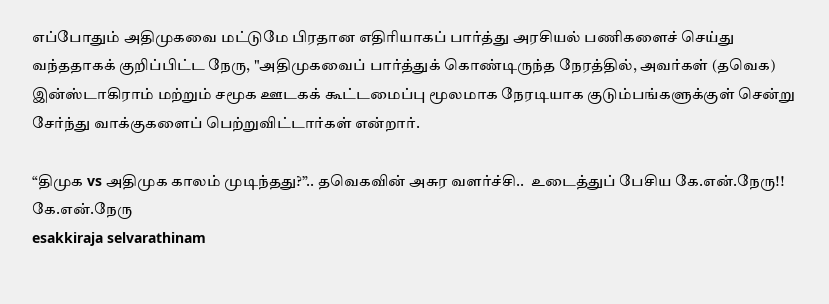எப்போதும் அதிமுகவை மட்டுமே பிரதான எதிரியாகப் பார்த்து அரசியல் பணிகளைச் செய்து வந்ததாகக் குறிப்பிட்ட நேரு, "அதிமுகவைப் பார்த்துக் கொண்டிருந்த நேரத்தில், அவர்கள் (தவெக) இன்ஸ்டாகிராம் மற்றும் சமூக ஊடகக் கூட்டமைப்பு மூலமாக நேரடியாக குடும்பங்களுக்குள் சென்று சேர்ந்து வாக்குகளைப் பெற்றுவிட்டார்கள் என்றார்.

“திமுக vs அதிமுக காலம் முடிந்தது?”.. தவெகவின் அசுர வளர்ச்சி..  உடைத்துப் பேசிய கே.என்.நேரு!!
கே.என்.நேரு
esakkiraja selvarathinam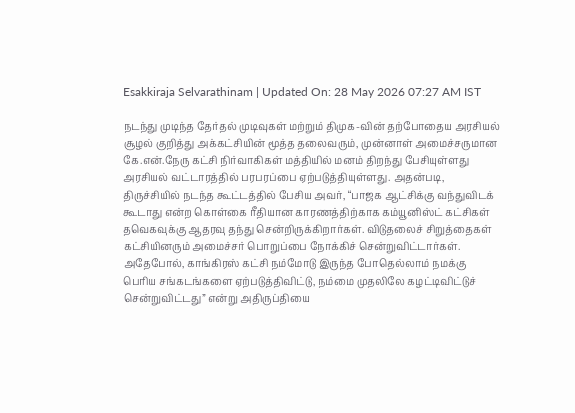Esakkiraja Selvarathinam | Updated On: 28 May 2026 07:27 AM IST

நடந்து முடிந்த தேர்தல் முடிவுகள் மற்றும் திமுக-வின் தற்போதைய அரசியல் சூழல் குறித்து அக்கட்சியின் மூத்த தலைவரும், முன்னாள் அமைச்சருமான கே.என்.நேரு கட்சி நிர்வாகிகள் மத்தியில் மனம் திறந்து பேசியுள்ளது அரசியல் வட்டாரத்தில் பரபரப்பை ஏற்படுத்தியுள்ளது. அதன்படி, திருச்சியில் நடந்த கூட்டத்தில் பேசிய அவர், “பாஜக ஆட்சிக்கு வந்துவிடக் கூடாது என்ற கொள்கை ரீதியான காரணத்திற்காக கம்யூனிஸ்ட் கட்சிகள் தவெகவுக்கு ஆதரவு தந்து சென்றிருக்கிறார்கள். விடுதலைச் சிறுத்தைகள் கட்சியினரும் அமைச்சர் பொறுப்பை நோக்கிச் சென்றுவிட்டார்கள். அதேபோல், காங்கிரஸ் கட்சி நம்மோடு இருந்த போதெல்லாம் நமக்கு பெரிய சங்கடங்களை ஏற்படுத்திவிட்டு, நம்மை முதலிலே கழட்டிவிட்டுச் சென்றுவிட்டது” என்று அதிருப்தியை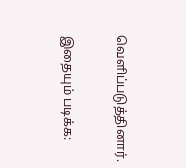வெளிப்படுத்தினார்.

இதையும் படிக்க: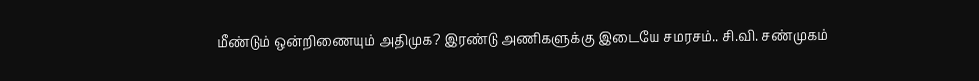மீண்டும் ஒன்றிணையும் அதிமுக? இரண்டு அணிகளுக்கு இடையே சமரசம்.. சி.வி. சண்முகம்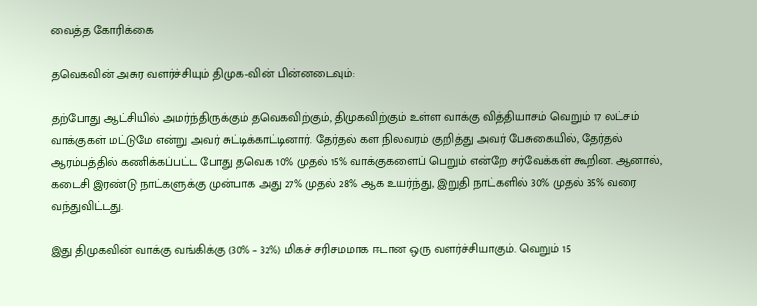வைத்த கோரிக்கை

தவெகவின் அசுர வளர்ச்சியும் திமுக-வின் பின்னடைவும்:

தற்போது ஆட்சியில் அமர்ந்திருக்கும் தவெகவிற்கும், திமுகவிற்கும் உள்ள வாக்கு வித்தியாசம் வெறும் 17 லட்சம் வாக்குகள் மட்டுமே என்று அவர் சுட்டிக்காட்டினார். தேர்தல் கள நிலவரம் குறித்து அவர் பேசுகையில், தேர்தல் ஆரம்பத்தில் கணிக்கப்பட்ட போது தவெக 10% முதல் 15% வாக்குகளைப் பெறும் என்றே சர்வேக்கள் கூறின. ஆனால், கடைசி இரண்டு நாட்களுக்கு முன்பாக அது 27% முதல் 28% ஆக உயர்ந்து, இறுதி நாட்களில் 30% முதல் 35% வரை வந்துவிட்டது.

இது திமுகவின் வாக்கு வங்கிக்கு (30% – 32%) மிகச் சரிசமமாக ஈடான ஒரு வளர்ச்சியாகும். வெறும் 15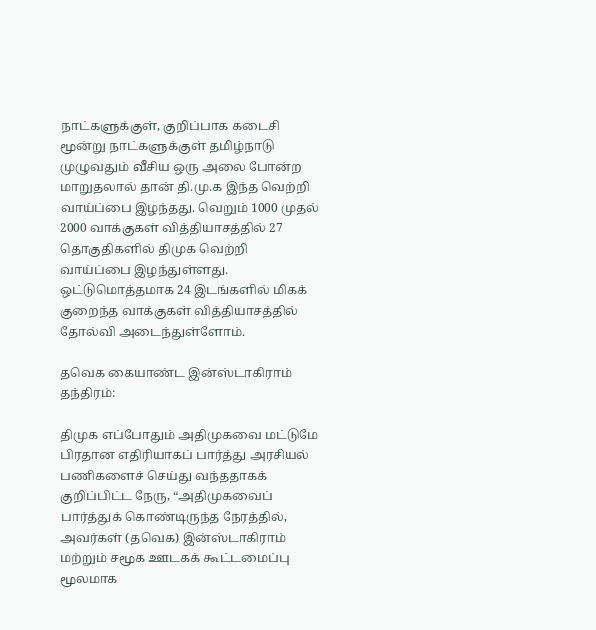நாட்களுக்குள், குறிப்பாக கடைசி மூன்று நாட்களுக்குள் தமிழ்நாடு முழுவதும் வீசிய ஒரு அலை போன்ற மாறுதலால் தான் தி.மு.க இந்த வெற்றி வாய்ப்பை இழந்தது. வெறும் 1000 முதல் 2000 வாக்குகள் வித்தியாசத்தில் 27 தொகுதிகளில் திமுக வெற்றி வாய்ப்பை இழந்துள்ளது. ஒட்டுமொத்தமாக 24 இடங்களில் மிகக் குறைந்த வாக்குகள் வித்தியாசத்தில் தோல்வி அடைந்துள்ளோம்.

தவெக கையாண்ட இன்ஸ்டாகிராம் தந்திரம்:

திமுக எப்போதும் அதிமுகவை மட்டுமே பிரதான எதிரியாகப் பார்த்து அரசியல் பணிகளைச் செய்து வந்ததாகக் குறிப்பிட்ட நேரு, “அதிமுகவைப் பார்த்துக் கொண்டிருந்த நேரத்தில், அவர்கள் (தவெக) இன்ஸ்டாகிராம் மற்றும் சமூக ஊடகக் கூட்டமைப்பு மூலமாக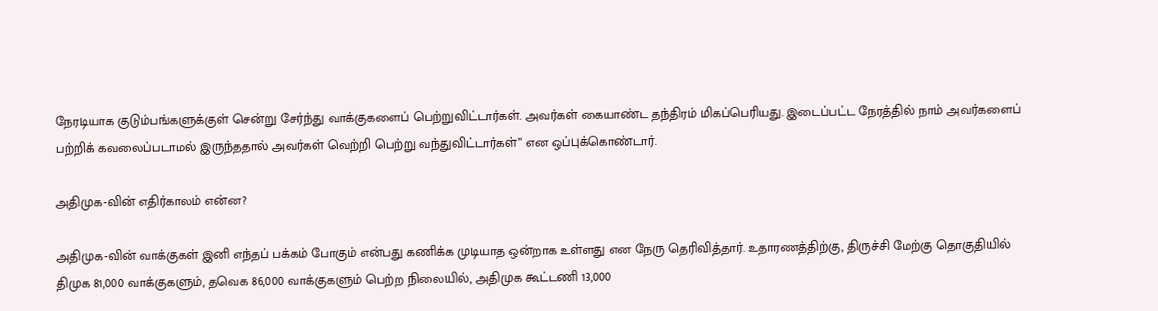நேரடியாக குடும்பங்களுக்குள் சென்று சேர்ந்து வாக்குகளைப் பெற்றுவிட்டார்கள். அவர்கள் கையாண்ட தந்திரம் மிகப்பெரியது. இடைப்பட்ட நேரத்தில் நாம் அவர்களைப் பற்றிக் கவலைப்படாமல் இருந்ததால் அவர்கள் வெற்றி பெற்று வந்துவிட்டார்கள்” என ஒப்புக்கொண்டார்.

அதிமுக-வின் எதிர்காலம் என்ன?

அதிமுக-வின் வாக்குகள் இனி எந்தப் பக்கம் போகும் என்பது கணிக்க முடியாத ஒன்றாக உள்ளது என நேரு தெரிவித்தார். உதாரணத்திற்கு, திருச்சி மேற்கு தொகுதியில் திமுக 81,000 வாக்குகளும், தவெக 86,000 வாக்குகளும் பெற்ற நிலையில், அதிமுக கூட்டணி 13,000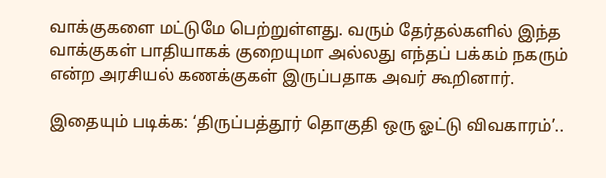வாக்குகளை மட்டுமே பெற்றுள்ளது. வரும் தேர்தல்களில் இந்த வாக்குகள் பாதியாகக் குறையுமா அல்லது எந்தப் பக்கம் நகரும் என்ற அரசியல் கணக்குகள் இருப்பதாக அவர் கூறினார்.

இதையும் படிக்க: ‘திருப்பத்தூர் தொகுதி ஒரு ஓட்டு விவகாரம்’..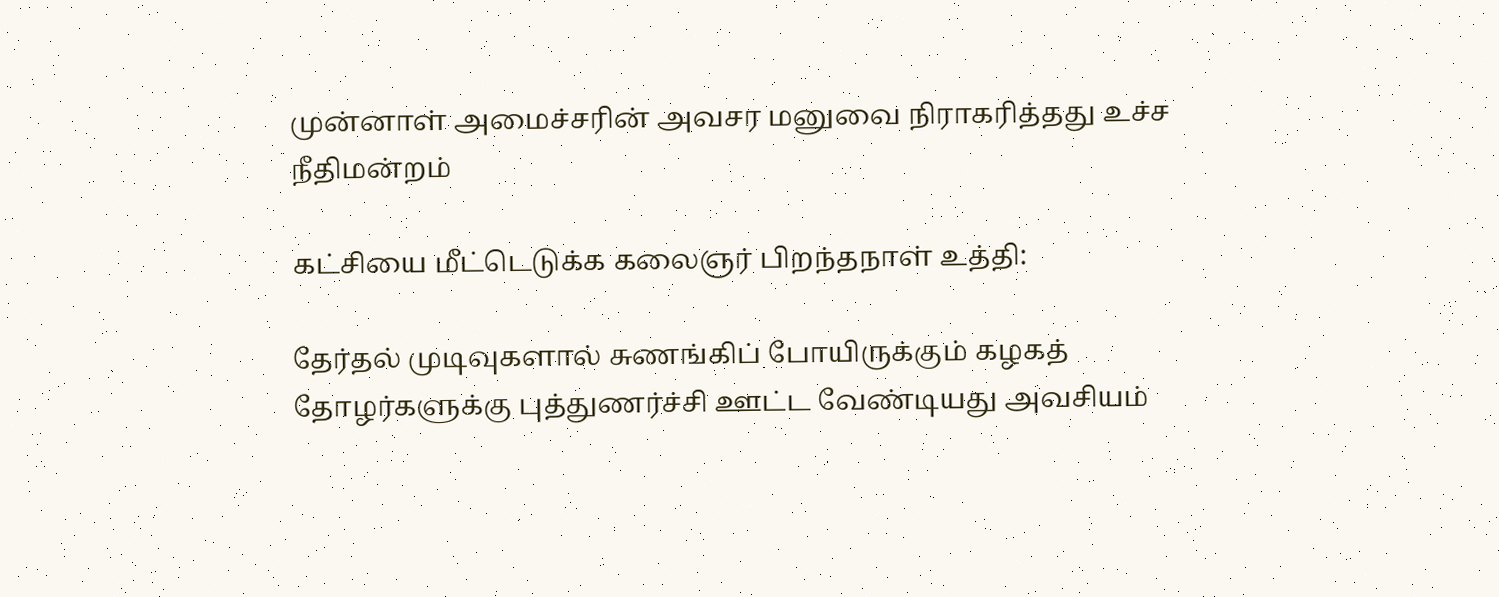முன்னாள் அமைச்சரின் அவசர மனுவை நிராகரித்தது உச்ச நீதிமன்றம்

கட்சியை மீட்டெடுக்க கலைஞர் பிறந்தநாள் உத்தி:

தேர்தல் முடிவுகளால் சுணங்கிப் போயிருக்கும் கழகத் தோழர்களுக்கு புத்துணர்ச்சி ஊட்ட வேண்டியது அவசியம்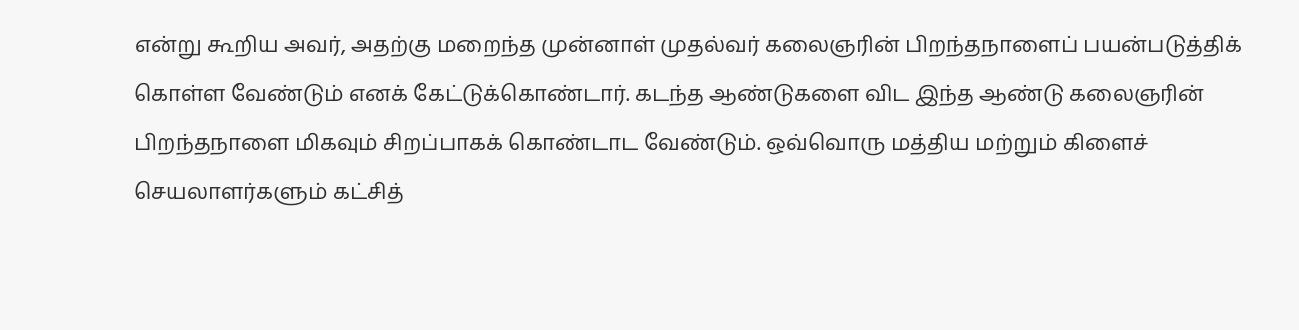என்று கூறிய அவர், அதற்கு மறைந்த முன்னாள் முதல்வர் கலைஞரின் பிறந்தநாளைப் பயன்படுத்திக் கொள்ள வேண்டும் எனக் கேட்டுக்கொண்டார். கடந்த ஆண்டுகளை விட இந்த ஆண்டு கலைஞரின் பிறந்தநாளை மிகவும் சிறப்பாகக் கொண்டாட வேண்டும். ஒவ்வொரு மத்திய மற்றும் கிளைச் செயலாளர்களும் கட்சித்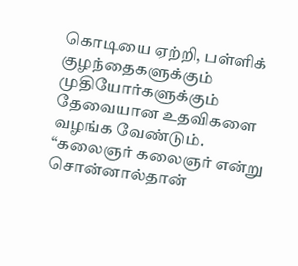கொடியை ஏற்றி, பள்ளிக் குழந்தைகளுக்கும் முதியோர்களுக்கும் தேவையான உதவிகளை வழங்க வேண்டும். “கலைஞர் கலைஞர் என்று சொன்னால்தான்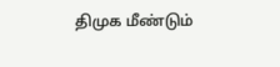திமுக மீண்டும்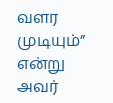வளர முடியும்” என்று அவர்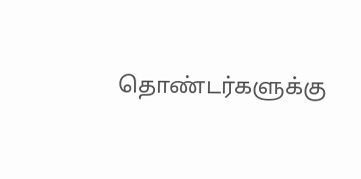தொண்டர்களுக்கு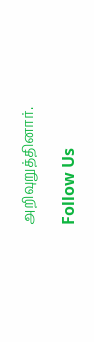அறிவுறுத்தினார்.

Follow Us